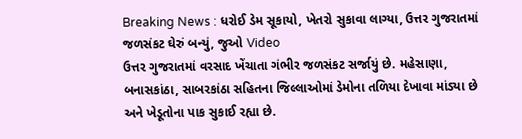Breaking News : ધરોઈ ડેમ સૂકાયો, ખેતરો સુકાવા લાગ્યા, ઉત્તર ગુજરાતમાં જળસંકટ ઘેરું બન્યું, જુઓ Video
ઉત્તર ગુજરાતમાં વરસાદ ખેંચાતા ગંભીર જળસંકટ સર્જાયું છે. મહેસાણા, બનાસકાંઠા, સાબરકાંઠા સહિતના જિલ્લાઓમાં ડેમોના તળિયા દેખાવા માંડ્યા છે અને ખેડૂતોના પાક સુકાઈ રહ્યા છે.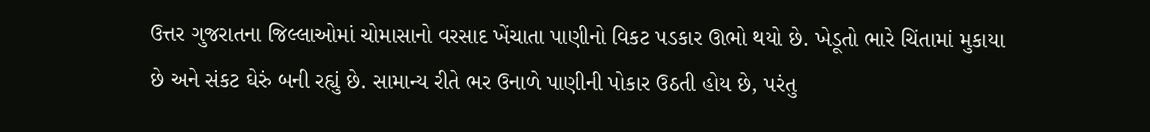ઉત્તર ગુજરાતના જિલ્લાઓમાં ચોમાસાનો વરસાદ ખેંચાતા પાણીનો વિકટ પડકાર ઊભો થયો છે. ખેડૂતો ભારે ચિંતામાં મુકાયા છે અને સંકટ ઘેરું બની રહ્યું છે. સામાન્ય રીતે ભર ઉનાળે પાણીની પોકાર ઉઠતી હોય છે, પરંતુ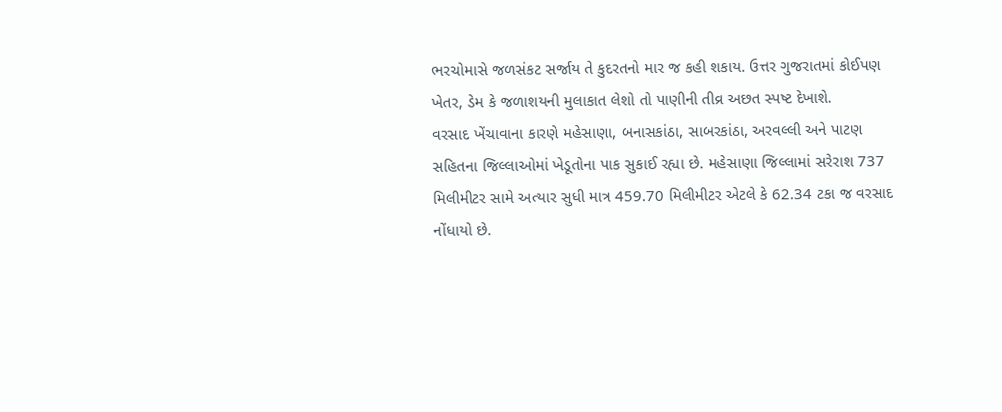ભરચોમાસે જળસંકટ સર્જાય તે કુદરતનો માર જ કહી શકાય. ઉત્તર ગુજરાતમાં કોઈપણ ખેતર, ડેમ કે જળાશયની મુલાકાત લેશો તો પાણીની તીવ્ર અછત સ્પષ્ટ દેખાશે.
વરસાદ ખેંચાવાના કારણે મહેસાણા, બનાસકાંઠા, સાબરકાંઠા, અરવલ્લી અને પાટણ સહિતના જિલ્લાઓમાં ખેડૂતોના પાક સુકાઈ રહ્યા છે. મહેસાણા જિલ્લામાં સરેરાશ 737 મિલીમીટર સામે અત્યાર સુધી માત્ર 459.70 મિલીમીટર એટલે કે 62.34 ટકા જ વરસાદ નોંધાયો છે.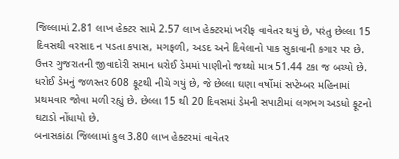જિલ્લામાં 2.81 લાખ હેક્ટર સામે 2.57 લાખ હેક્ટરમાં ખરીફ વાવેતર થયું છે, પરંતુ છેલ્લા 15 દિવસથી વરસાદ ન પડતા કપાસ, મગફળી, અડદ અને દિવેલાનો પાક સુકાવાની કગાર પર છે. ઉત્તર ગુજરાતની જીવાદોરી સમાન ધરોઈ ડેમમાં પાણીનો જથ્થો માત્ર 51.44 ટકા જ બચ્યો છે. ધરોઈ ડેમનું જળસ્તર 608 ફૂટથી નીચે ગયું છે, જે છેલ્લા ઘણા વર્ષોમાં સપ્ટેમ્બર મહિનામાં પ્રથમવાર જોવા મળી રહ્યું છે. છેલ્લા 15 થી 20 દિવસમાં ડેમની સપાટીમાં લગભગ અડધો ફૂટનો ઘટાડો નોંધાયો છે.
બનાસકાંઠા જિલ્લામાં કુલ 3.80 લાખ હેક્ટરમાં વાવેતર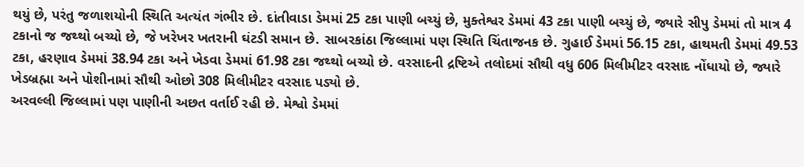થયું છે, પરંતુ જળાશયોની સ્થિતિ અત્યંત ગંભીર છે. દાંતીવાડા ડેમમાં 25 ટકા પાણી બચ્યું છે, મુક્તેશ્વર ડેમમાં 43 ટકા પાણી બચ્યું છે, જ્યારે સીપુ ડેમમાં તો માત્ર 4 ટકાનો જ જથ્થો બચ્યો છે, જે ખરેખર ખતરાની ઘંટડી સમાન છે. સાબરકાંઠા જિલ્લામાં પણ સ્થિતિ ચિંતાજનક છે. ગુહાઈ ડેમમાં 56.15 ટકા, હાથમતી ડેમમાં 49.53 ટકા, હરણાવ ડેમમાં 38.94 ટકા અને ખેડવા ડેમમાં 61.98 ટકા જથ્થો બચ્યો છે. વરસાદની દ્રષ્ટિએ તલોદમાં સૌથી વધુ 606 મિલીમીટર વરસાદ નોંધાયો છે, જ્યારે ખેડબ્રહ્મા અને પોશીનામાં સૌથી ઓછો 308 મિલીમીટર વરસાદ પડ્યો છે.
અરવલ્લી જિલ્લામાં પણ પાણીની અછત વર્તાઈ રહી છે. મેશ્વો ડેમમાં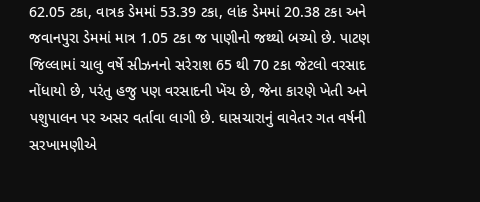62.05 ટકા, વાત્રક ડેમમાં 53.39 ટકા, લાંક ડેમમાં 20.38 ટકા અને જવાનપુરા ડેમમાં માત્ર 1.05 ટકા જ પાણીનો જથ્થો બચ્યો છે. પાટણ જિલ્લામાં ચાલુ વર્ષે સીઝનનો સરેરાશ 65 થી 70 ટકા જેટલો વરસાદ નોંધાયો છે, પરંતુ હજુ પણ વરસાદની ખેંચ છે, જેના કારણે ખેતી અને પશુપાલન પર અસર વર્તાવા લાગી છે. ઘાસચારાનું વાવેતર ગત વર્ષની સરખામણીએ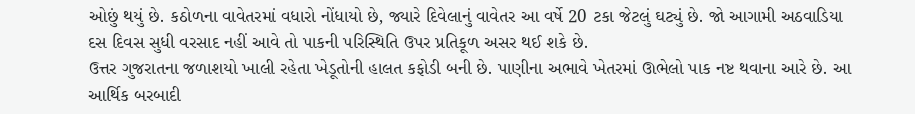ઓછું થયું છે. કઠોળના વાવેતરમાં વધારો નોંધાયો છે, જ્યારે દિવેલાનું વાવેતર આ વર્ષે 20 ટકા જેટલું ઘટ્યું છે. જો આગામી અઠવાડિયા દસ દિવસ સુધી વરસાદ નહીં આવે તો પાકની પરિસ્થિતિ ઉપર પ્રતિકૂળ અસર થઈ શકે છે.
ઉત્તર ગુજરાતના જળાશયો ખાલી રહેતા ખેડૂતોની હાલત કફોડી બની છે. પાણીના અભાવે ખેતરમાં ઊભેલો પાક નષ્ટ થવાના આરે છે. આ આર્થિક બરબાદી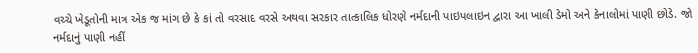વચ્ચે ખેડૂતોની માત્ર એક જ માંગ છે કે કાં તો વરસાદ વરસે અથવા સરકાર તાત્કાલિક ધોરણે નર્મદાની પાઇપલાઇન દ્વારા આ ખાલી ડેમો અને કેનાલોમાં પાણી છોડે. જો નર્મદાનું પાણી નહીં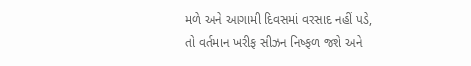મળે અને આગામી દિવસમાં વરસાદ નહીં પડે, તો વર્તમાન ખરીફ સીઝન નિષ્ફળ જશે અને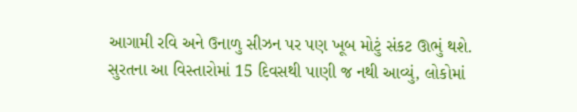આગામી રવિ અને ઉનાળુ સીઝન પર પણ ખૂબ મોટું સંકટ ઊભું થશે.
સુરતના આ વિસ્તારોમાં 15 દિવસથી પાણી જ નથી આવ્યું, લોકોમાં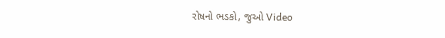રોષનો ભડકો, જુઓ Video